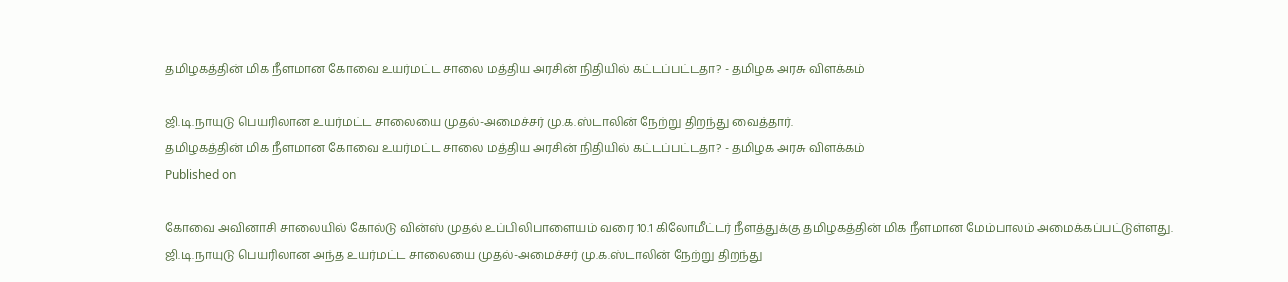தமிழகத்தின் மிக நீளமான கோவை உயர்மட்ட சாலை மத்திய அரசின் நிதியில் கட்டப்பட்டதா? - தமிழக அரசு விளக்கம்

ஜி.டி.நாயுடு பெயரிலான உயர்மட்ட சாலையை முதல்-அமைச்சர் மு.க.ஸ்டாலின் நேற்று திறந்து வைத்தார்.
தமிழகத்தின் மிக நீளமான கோவை உயர்மட்ட சாலை மத்திய அரசின் நிதியில் கட்டப்பட்டதா? - தமிழக அரசு விளக்கம்
Published on

கோவை அவினாசி சாலையில் கோல்டு வின்ஸ் முதல் உப்பிலிபாளையம் வரை 10.1 கிலோமீட்டர் நீளத்துக்கு தமிழகத்தின் மிக நீளமான மேம்பாலம் அமைக்கப்பட்டுள்ளது. ஜி.டி.நாயுடு பெயரிலான அந்த உயர்மட்ட சாலையை முதல்-அமைச்சர் மு.க.ஸ்டாலின் நேற்று திறந்து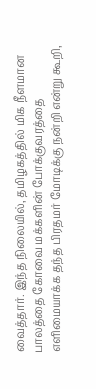வைத்தார். இந்த நிலையில், தமிழகத்தில் மிக நீளமான பாலத்தை கோவை மக்களின் போக்குவரத்தை எளிமையாக்க தந்த பிரதமர் மோடிக்கு நன்றி என்று கூறி,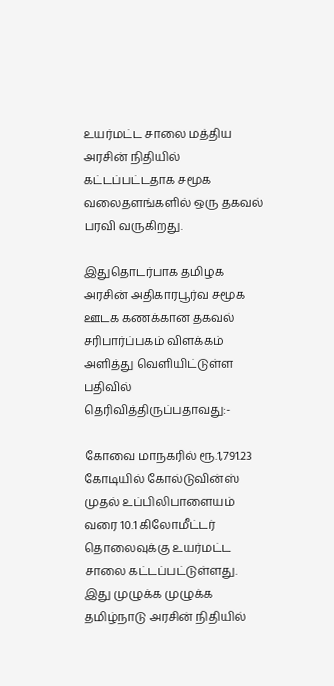உயர்மட்ட சாலை மத்திய அரசின் நிதியில் கட்டப்பட்டதாக சமூக வலைதளங்களில் ஒரு தகவல் பரவி வருகிறது.

இதுதொடர்பாக தமிழக அரசின் அதிகாரபூர்வ சமூக ஊடக கணக்கான தகவல் சரிபார்ப்பகம் விளக்கம் அளித்து வெளியிட்டுள்ள பதிவில் தெரிவித்திருப்பதாவது:-

கோவை மாநகரில் ரூ.1,791.23 கோடியில் கோல்டுவின்ஸ் முதல் உப்பிலிபாளையம் வரை 10.1 கிலோமீட்டர் தொலைவுக்கு உயர்மட்ட சாலை கட்டப்பட்டுள்ளது. இது முழுக்க முழுக்க தமிழ்நாடு அரசின் நிதியில்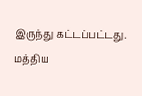இருந்து கட்டப்பட்டது. மத்திய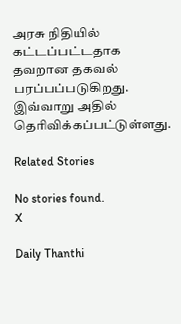அரசு நிதியில் கட்டப்பட்டதாக தவறான தகவல் பரப்பப்படுகிறது. இவ்வாறு அதில் தெரிவிக்கப்பட்டுள்ளது.

Related Stories

No stories found.
X

Daily Thanthi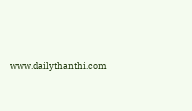www.dailythanthi.com